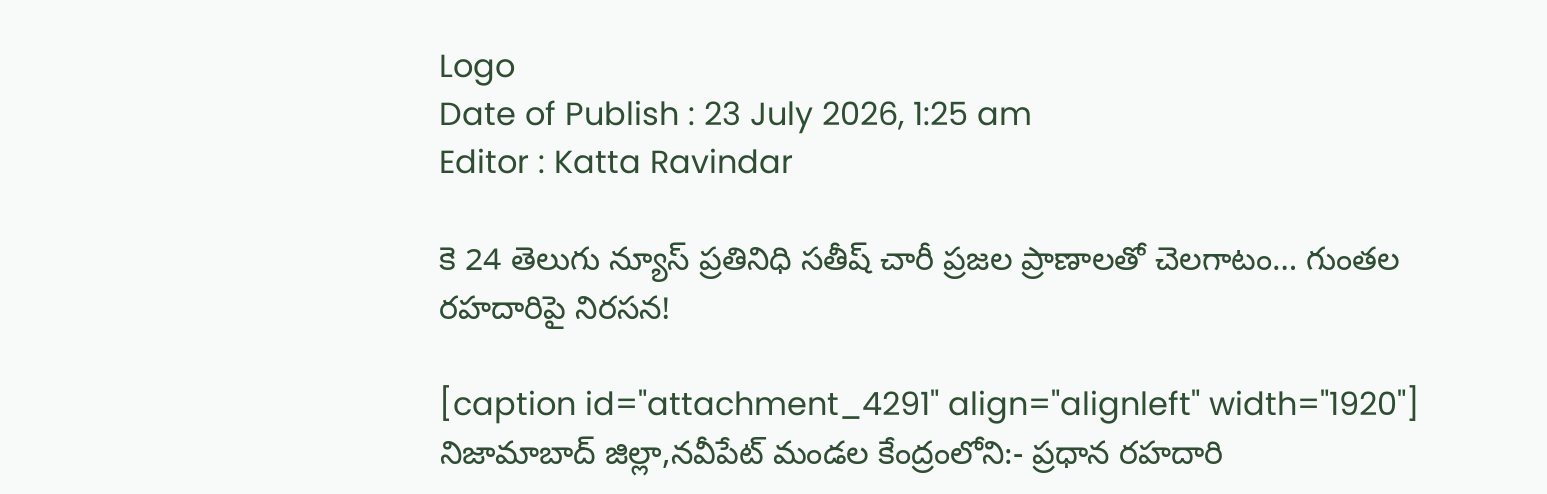Logo
Date of Publish : 23 July 2026, 1:25 am
Editor : Katta Ravindar

కె 24 తెలుగు న్యూస్ ప్రతినిధి సతీష్ చారీ ప్రజల ప్రాణాలతో చెలగాటం… గుంతల రహదారిపై నిరసన!

[caption id="attachment_4291" align="alignleft" width="1920"] నిజామాబాద్ జిల్లా,నవీపేట్ మండల కేంద్రంలోని:- ప్రధాన రహదారి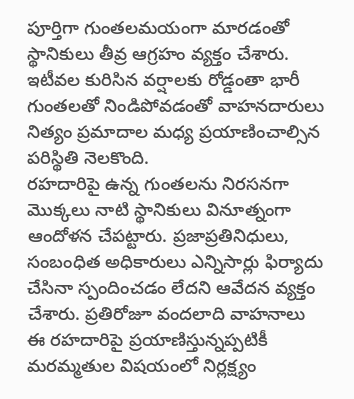పూర్తిగా గుంతలమయంగా మారడంతో స్థానికులు తీవ్ర ఆగ్రహం వ్యక్తం చేశారు. ఇటీవల కురిసిన వర్షాలకు రోడ్డంతా భారీ గుంతలతో నిండిపోవడంతో వాహనదారులు నిత్యం ప్రమాదాల మధ్య ప్రయాణించాల్సిన పరిస్థితి నెలకొంది.
రహదారిపై ఉన్న గుంతలను నిరసనగా మొక్కలు నాటి స్థానికులు వినూత్నంగా ఆందోళన చేపట్టారు. ప్రజాప్రతినిధులు, సంబంధిత అధికారులు ఎన్నిసార్లు ఫిర్యాదు చేసినా స్పందించడం లేదని ఆవేదన వ్యక్తం చేశారు. ప్రతిరోజూ వందలాది వాహనాలు ఈ రహదారిపై ప్రయాణిస్తున్నప్పటికీ మరమ్మతుల విషయంలో నిర్లక్ష్యం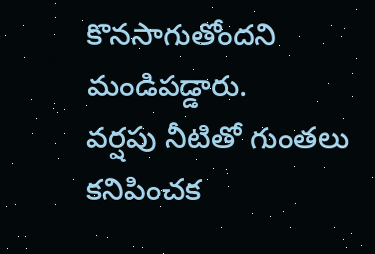కొనసాగుతోందని మండిపడ్డారు.
వర్షపు నీటితో గుంతలు కనిపించక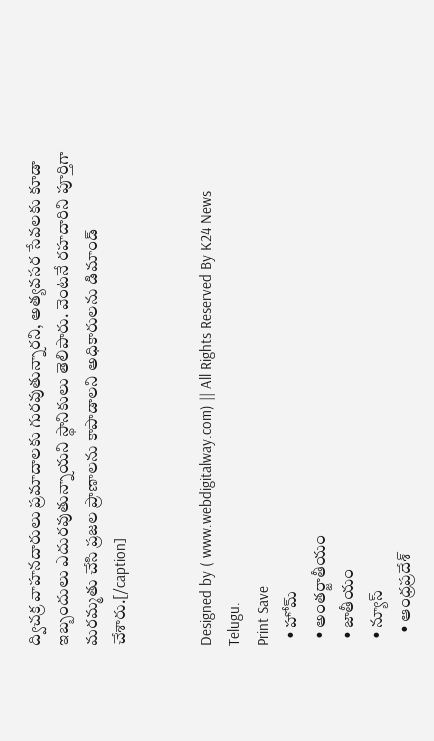ద్విచక్ర వాహనదారులు ప్రమాదాలకు గురవుతున్నారని, అత్యవసర సేవలకు కూడా ఇబ్బందులు ఎదురవుతున్నాయని స్థానికులు తెలిపారు. వెంటనే రహదారిని పూర్తిగా మరమ్మతు చేసి ప్రజల ప్రాణాలను కాపాడాలని అధికారులను డిమాండ్ చేశారు.[/caption]


Designed by ( www.webdigitalway.com) || All Rights Reserved By K24 News Telugu.
Print Save
  • హోమ్
  • అంతర్జాతీయం
  • జాతీయం
  • న్యూస్
    • ఆంధ్రప్రదేశ్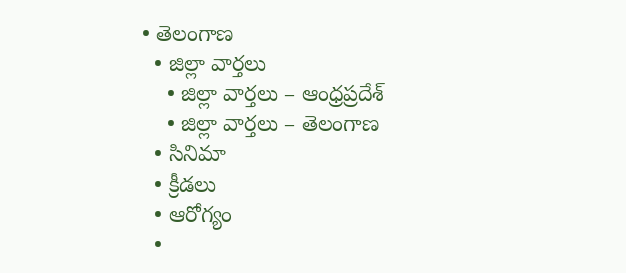• తెలంగాణ
  • జిల్లా వార్తలు
    • జిల్లా వార్తలు – ఆంధ్రప్రదేశ్
    • జిల్లా వార్తలు – తెలంగాణ
  • సినిమా
  • క్రీడలు
  • ఆరోగ్యం
  •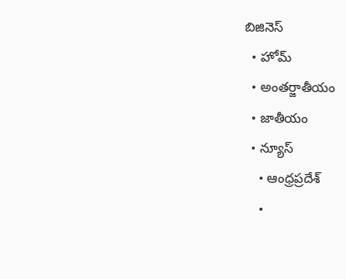బిజినెస్
  • హోమ్
  • అంతర్జాతీయం
  • జాతీయం
  • న్యూస్
    • ఆంధ్రప్రదేశ్
    •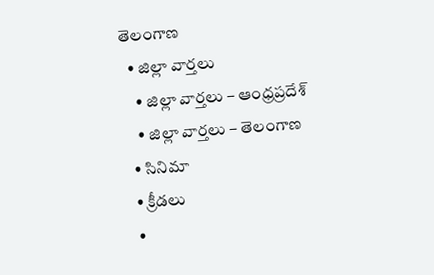తెలంగాణ
  • జిల్లా వార్తలు
    • జిల్లా వార్తలు – ఆంధ్రప్రదేశ్
    • జిల్లా వార్తలు – తెలంగాణ
  • సినిమా
  • క్రీడలు
  •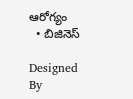ఆరోగ్యం
  • బిజినెస్

Designed By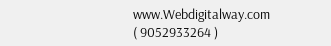www.Webdigitalway.com
( 9052933264 )